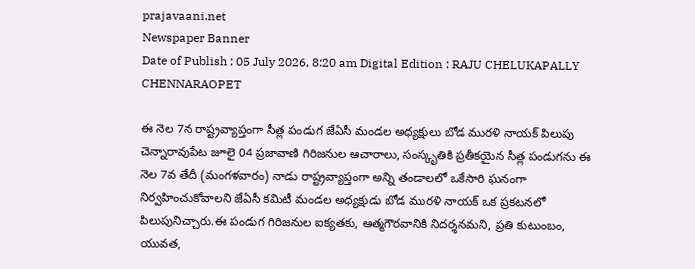prajavaani.net
Newspaper Banner
Date of Publish : 05 July 2026, 8:20 am Digital Edition : RAJU CHELUKAPALLY CHENNARAOPET

ఈ నెల 7న రాష్ట్రవ్యాప్తంగా సీత్ల పండుగ జేఏసీ మండల అధ్యక్షులు బోడ మురళి నాయక్ పిలుపు చెన్నారావుపేట జూలై 04 ప్రజావాణి గిరిజనుల ఆచారాలు, సంస్కృతికి ప్రతీకయైన సీత్ల పండుగను ఈ నెల 7వ తేదీ (మంగళవారం) నాడు రాష్ట్రవ్యాప్తంగా అన్ని తండాలలో ఒకేసారి ఘనంగా నిర్వహించుకోవాలని జేఏసీ కమిటీ మండల అధ్యక్షుడు బోడ మురళి నాయక్ ఒక ప్రకటనలో పిలుపునిచ్చారు.ఈ పండుగ గిరిజనుల ఐక్యతకు, ఆత్మగౌరవానికి నిదర్శనమని, ప్రతి కుటుంబం, యువత,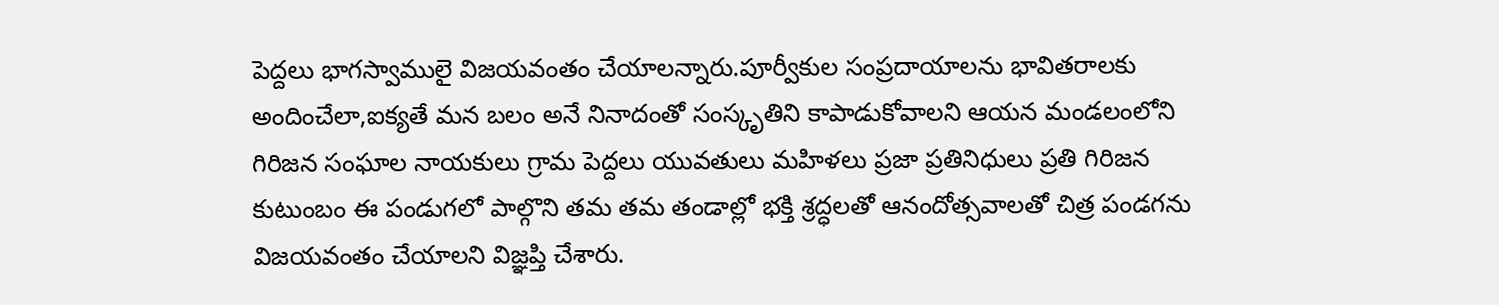పెద్దలు భాగస్వాములై విజయవంతం చేయాలన్నారు.పూర్వీకుల సంప్రదాయాలను భావితరాలకు అందించేలా,ఐక్యతే మన బలం అనే నినాదంతో సంస్కృతిని కాపాడుకోవాలని ఆయన మండలంలోని గిరిజన సంఘాల నాయకులు గ్రామ పెద్దలు యువతులు మహిళలు ప్రజా ప్రతినిధులు ప్రతి గిరిజన కుటుంబం ఈ పండుగలో పాల్గొని తమ తమ తండాల్లో భక్తి శ్రద్ధలతో ఆనందోత్సవాలతో చిత్ర పండగను విజయవంతం చేయాలని విజ్ఞప్తి చేశారు.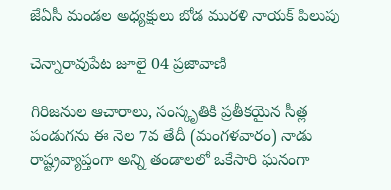జేఏసీ మండల అధ్యక్షులు బోడ మురళి నాయక్ పిలుపు

చెన్నారావుపేట జూలై 04 ప్రజావాణి

గిరిజనుల ఆచారాలు, సంస్కృతికి ప్రతీకయైన సీత్ల పండుగను ఈ నెల 7వ తేదీ (మంగళవారం) నాడు రాష్ట్రవ్యాప్తంగా అన్ని తండాలలో ఒకేసారి ఘనంగా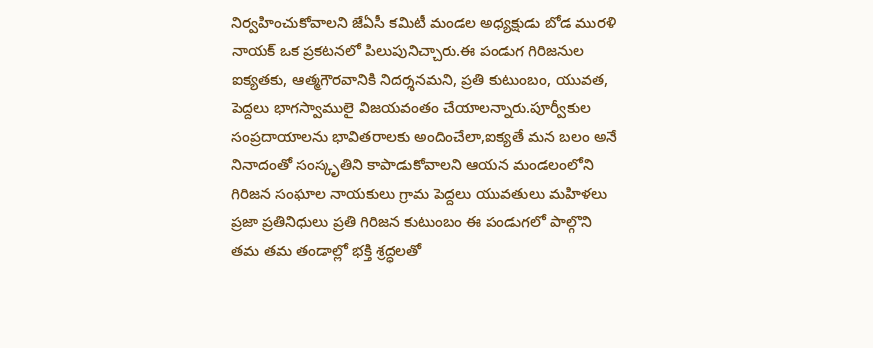నిర్వహించుకోవాలని జేఏసీ కమిటీ మండల అధ్యక్షుడు బోడ మురళి నాయక్ ఒక ప్రకటనలో పిలుపునిచ్చారు.ఈ పండుగ గిరిజనుల ఐక్యతకు, ఆత్మగౌరవానికి నిదర్శనమని, ప్రతి కుటుంబం, యువత, పెద్దలు భాగస్వాములై విజయవంతం చేయాలన్నారు.పూర్వీకుల సంప్రదాయాలను భావితరాలకు అందించేలా,ఐక్యతే మన బలం అనే నినాదంతో సంస్కృతిని కాపాడుకోవాలని ఆయన మండలంలోని గిరిజన సంఘాల నాయకులు గ్రామ పెద్దలు యువతులు మహిళలు ప్రజా ప్రతినిధులు ప్రతి గిరిజన కుటుంబం ఈ పండుగలో పాల్గొని తమ తమ తండాల్లో భక్తి శ్రద్ధలతో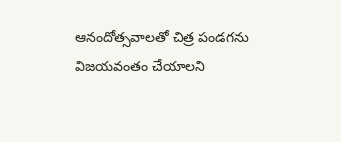ఆనందోత్సవాలతో చిత్ర పండగను విజయవంతం చేయాలని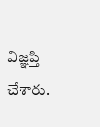విజ్ఞప్తి చేశారు.